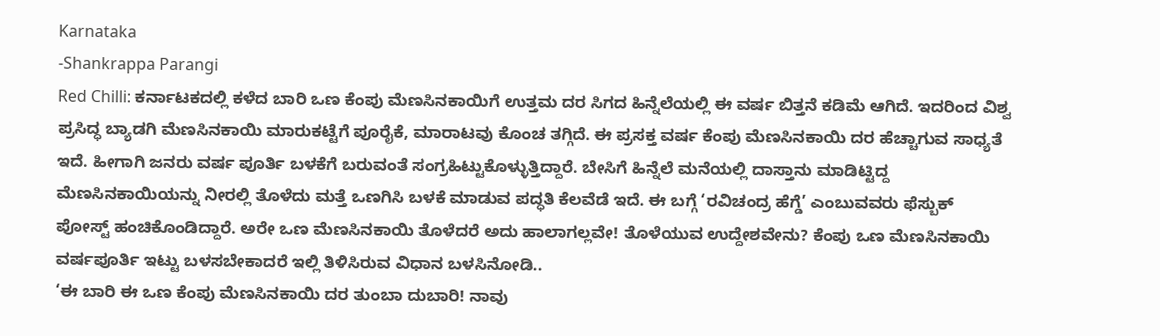Karnataka
-Shankrappa Parangi
Red Chilli: ಕರ್ನಾಟಕದಲ್ಲಿ ಕಳೆದ ಬಾರಿ ಒಣ ಕೆಂಪು ಮೆಣಸಿನಕಾಯಿಗೆ ಉತ್ತಮ ದರ ಸಿಗದ ಹಿನ್ನೆಲೆಯಲ್ಲಿ ಈ ವರ್ಷ ಬಿತ್ತನೆ ಕಡಿಮೆ ಆಗಿದೆ. ಇದರಿಂದ ವಿಶ್ವ ಪ್ರಸಿದ್ಧ ಬ್ಯಾಡಗಿ ಮೆಣಸಿನಕಾಯಿ ಮಾರುಕಟ್ಟೆಗೆ ಪೂರೈಕೆ, ಮಾರಾಟವು ಕೊಂಚ ತಗ್ಗಿದೆ. ಈ ಪ್ರಸಕ್ತ ವರ್ಷ ಕೆಂಪು ಮೆಣಸಿನಕಾಯಿ ದರ ಹೆಚ್ಚಾಗುವ ಸಾಧ್ಯತೆ ಇದೆ. ಹೀಗಾಗಿ ಜನರು ವರ್ಷ ಪೂರ್ತಿ ಬಳಕೆಗೆ ಬರುವಂತೆ ಸಂಗ್ರಹಿಟ್ಟುಕೊಳ್ಳುತ್ತಿದ್ದಾರೆ. ಬೇಸಿಗೆ ಹಿನ್ನೆಲೆ ಮನೆಯಲ್ಲಿ ದಾಸ್ತಾನು ಮಾಡಿಟ್ಟಿದ್ದ ಮೆಣಸಿನಕಾಯಿಯನ್ನು ನೀರಲ್ಲಿ ತೊಳೆದು ಮತ್ತೆ ಒಣಗಿಸಿ ಬಳಕೆ ಮಾಡುವ ಪದ್ಧತಿ ಕೆಲವೆಡೆ ಇದೆ. ಈ ಬಗ್ಗೆ ‘ರವಿಚಂದ್ರ ಹೆಗ್ಡೆ’ ಎಂಬುವವರು ಫೆಸ್ಬುಕ್ ಪೋಸ್ಟ್ ಹಂಚಿಕೊಂಡಿದ್ದಾರೆ. ಅರೇ ಒಣ ಮೆಣಸಿನಕಾಯಿ ತೊಳೆದರೆ ಅದು ಹಾಲಾಗಲ್ಲವೇ! ತೊಳೆಯುವ ಉದ್ದೇಶವೇನು? ಕೆಂಪು ಒಣ ಮೆಣಸಿನಕಾಯಿ ವರ್ಷಪೂರ್ತಿ ಇಟ್ಟು ಬಳಸಬೇಕಾದರೆ ಇಲ್ಲಿ ತಿಳಿಸಿರುವ ವಿಧಾನ ಬಳಸಿನೋಡಿ..
‘ಈ ಬಾರಿ ಈ ಒಣ ಕೆಂಪು ಮೆಣಸಿನಕಾಯಿ ದರ ತುಂಬಾ ದುಬಾರಿ! ನಾವು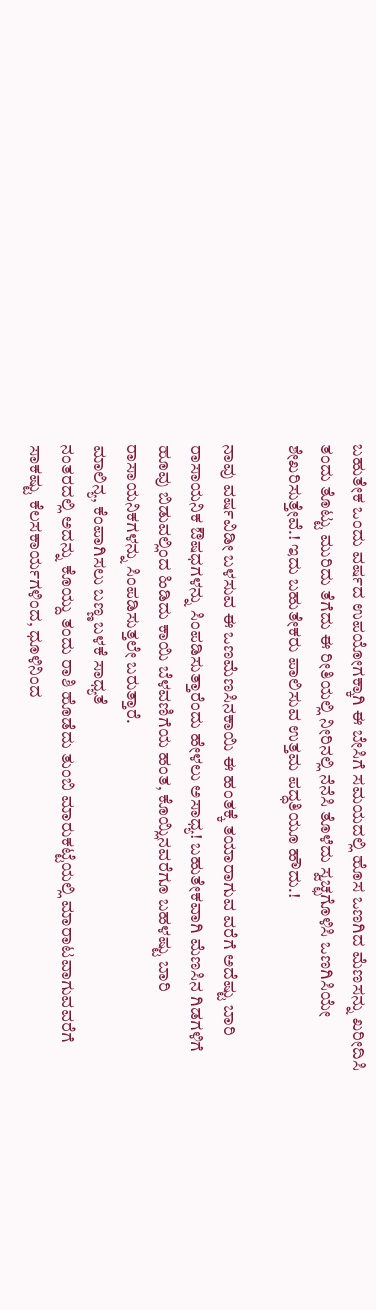ಬಹುತೇಕ ಒಂದು ವರ್ಷದ ಉಪಯೋಗಕ್ಕಾಗಿ ಈ ಬೇಸಿಗೆ ಸಮಯದಲ್ಲಿ ಹೊಸ ಒಣಗಿದ ಮೆಣಸನ್ನು ಖರೀದಿಸಿ ತಂದು ತೊಟ್ಟು ಮುರಿದು ತೆಗೆದು ಈ ರೀತಿಯಲ್ಲಿ ನೀರಿನಲ್ಲಿ ನೆನೆಸಿ ತೊಳೆದು ಸ್ವಚ್ಛಗೊಳಿಸಿ ಒಣಗಿಸಿಯೇ ಶೇಖರಿಸುತ್ತೇವೆ.! ಇದು ಬಹುತೇಕರು ಪಾಲಿಸುವ ಉತ್ತಮ ಪದ್ಧತಿಯೂ ಹೌದು.!

ನಾವು ವರ್ಷವಿಡೀ ಬಳಸುವ ಈ ಒಣಮೆಣಸಿನಕಾಯಿ ಈ ಹಂತಕ್ಕೆ ತಯಾರಾಗುವ ವರೆಗೆ ಅದೆಷ್ಟು ಬಾರಿ ರಾಸಾಯನಿಕ ಔಷಧಗಳನ್ನು ಸಿಂಪಡಿಸುತ್ತಾರೆಂದು ಹೇಳಲು ಅಸಾಧ್ಯ! ಬಹುತೇಕವಾಗಿ ಮೆಣಸಿನ ಗಿಡಗಳಿಗೆ ಹೂವು ಬಿಡುವಲ್ಲಿಂದ ಹಿಡಿದು ಕಾಯಿ ಬೆಳವಣಿಗೆಯ ಹಂತ, ಕೊಯ್ಲಿನವರೆಗೂ ಬಹಳಷ್ಟು ಬಾರಿ ರಾಸಾಯನಿಕಗಳನ್ನು ಸಿಂಪಡಿಸುತ್ತಲೇ ಬರುತ್ತಾರೆ.
ಮಾಲಿನ್ಯ, ಕೆಂಪಾಗಿಸಲು ಬಣ್ಣ ಬಳಕೆ ಸಾಧ್ಯತೆ
ನಂತರದಲ್ಲಿ ಅದನ್ನು ಕೊಯ್ದು ತಂದು ರಾಶಿ ಹೊಡೆದು ತುಂಬಿ ಮಾರುಕಟ್ಟೆಯಲ್ಲಿ ಮಾರಾಟವಾಗುವವರೆಗೆ ಸಾಕಷ್ಟು ಕೆಲಸಕಾರ್ಯಗಳಿಂದ, ಧೂಳಿನಿಂದ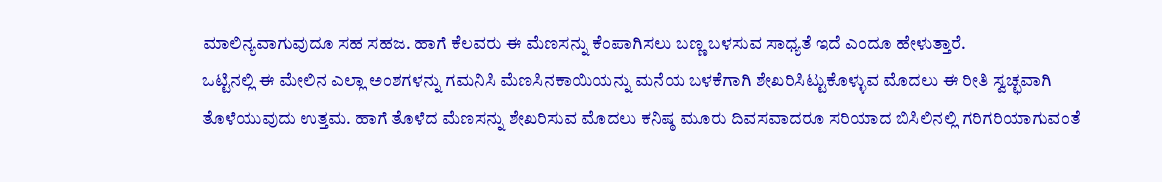ಮಾಲಿನ್ಯವಾಗುವುದೂ ಸಹ ಸಹಜ. ಹಾಗೆ ಕೆಲವರು ಈ ಮೆಣಸನ್ನು ಕೆಂಪಾಗಿಸಲು ಬಣ್ಣ ಬಳಸುವ ಸಾಧ್ಯತೆ ಇದೆ ಎಂದೂ ಹೇಳುತ್ತಾರೆ.
ಒಟ್ಟಿನಲ್ಲಿ ಈ ಮೇಲಿನ ಎಲ್ಲಾ ಅಂಶಗಳನ್ನು ಗಮನಿಸಿ ಮೆಣಸಿನಕಾಯಿಯನ್ನು ಮನೆಯ ಬಳಕೆಗಾಗಿ ಶೇಖರಿಸಿಟ್ಟುಕೊಳ್ಳುವ ಮೊದಲು ಈ ರೀತಿ ಸ್ವಚ್ಛವಾಗಿ ತೊಳೆಯುವುದು ಉತ್ತಮ. ಹಾಗೆ ತೊಳೆದ ಮೆಣಸನ್ನು ಶೇಖರಿಸುವ ಮೊದಲು ಕನಿಷ್ಠ ಮೂರು ದಿವಸವಾದರೂ ಸರಿಯಾದ ಬಿಸಿಲಿನಲ್ಲಿ ಗರಿಗರಿಯಾಗುವಂತೆ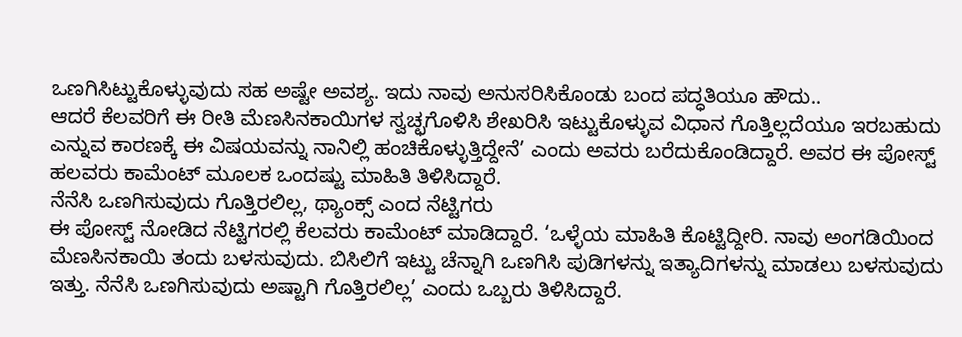ಒಣಗಿಸಿಟ್ಟುಕೊಳ್ಳುವುದು ಸಹ ಅಷ್ಟೇ ಅವಶ್ಯ. ಇದು ನಾವು ಅನುಸರಿಸಿಕೊಂಡು ಬಂದ ಪದ್ಧತಿಯೂ ಹೌದು..
ಆದರೆ ಕೆಲವರಿಗೆ ಈ ರೀತಿ ಮೆಣಸಿನಕಾಯಿಗಳ ಸ್ವಚ್ಛಗೊಳಿಸಿ ಶೇಖರಿಸಿ ಇಟ್ಟುಕೊಳ್ಳುವ ವಿಧಾನ ಗೊತ್ತಿಲ್ಲದೆಯೂ ಇರಬಹುದು ಎನ್ನುವ ಕಾರಣಕ್ಕೆ ಈ ವಿಷಯವನ್ನು ನಾನಿಲ್ಲಿ ಹಂಚಿಕೊಳ್ಳುತ್ತಿದ್ದೇನೆ’ ಎಂದು ಅವರು ಬರೆದುಕೊಂಡಿದ್ದಾರೆ. ಅವರ ಈ ಪೋಸ್ಟ್ ಹಲವರು ಕಾಮೆಂಟ್ ಮೂಲಕ ಒಂದಷ್ಟು ಮಾಹಿತಿ ತಿಳಿಸಿದ್ದಾರೆ.
ನೆನೆಸಿ ಒಣಗಿಸುವುದು ಗೊತ್ತಿರಲಿಲ್ಲ, ಥ್ಯಾಂಕ್ಸ್ ಎಂದ ನೆಟ್ಟಿಗರು
ಈ ಪೋಸ್ಟ್ ನೋಡಿದ ನೆಟ್ಟಿಗರಲ್ಲಿ ಕೆಲವರು ಕಾಮೆಂಟ್ ಮಾಡಿದ್ದಾರೆ. ‘ಒಳ್ಳೆಯ ಮಾಹಿತಿ ಕೊಟ್ಟಿದ್ದೀರಿ. ನಾವು ಅಂಗಡಿಯಿಂದ ಮೆಣಸಿನಕಾಯಿ ತಂದು ಬಳಸುವುದು. ಬಿಸಿಲಿಗೆ ಇಟ್ಟು ಚೆನ್ನಾಗಿ ಒಣಗಿಸಿ ಪುಡಿಗಳನ್ನು ಇತ್ಯಾದಿಗಳನ್ನು ಮಾಡಲು ಬಳಸುವುದು ಇತ್ತು. ನೆನೆಸಿ ಒಣಗಿಸುವುದು ಅಷ್ಟಾಗಿ ಗೊತ್ತಿರಲಿಲ್ಲ’ ಎಂದು ಒಬ್ಬರು ತಿಳಿಸಿದ್ದಾರೆ.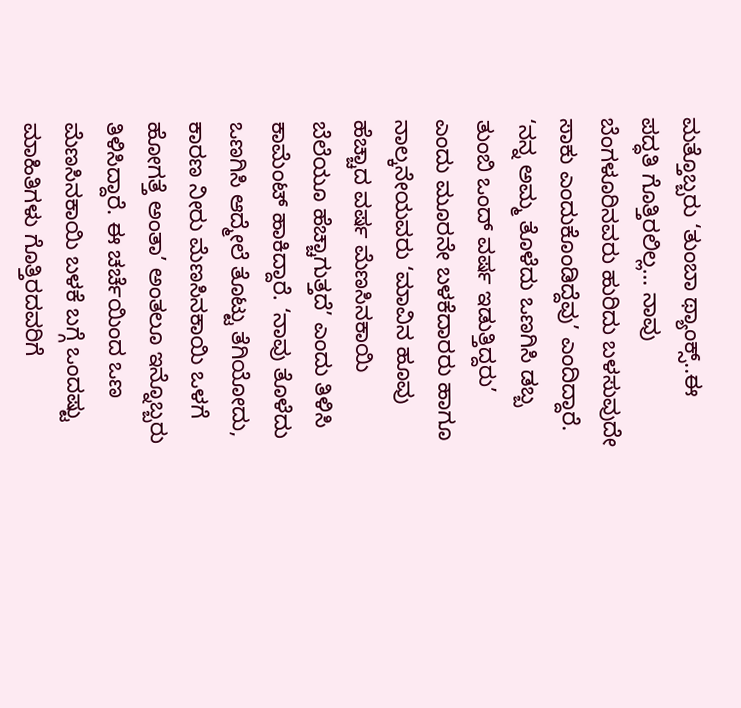ಮತ್ತೊಬ್ಬರು ‘ತುಂಬಾ ಥ್ಯಾಂಕ್ಸ್..ಈ ಪದ್ಧತಿ ಗೊತ್ತಿರಲಿಲ್ಲ… ನಾವು ಬೆಂಗಳೂರಿನವರು ಹುರಿದು ಬಳಸುವುದೇ ಸಾಕು ಎಂದುಕೊಂಡಿದ್ದೆವು’ ಎಂದಿದ್ದಾರೆ.
‘ನನ್ನ ಅಮ್ಮ ತೊಳೆದು ಒಣಗಿಸಿ ಡಬ್ಬ ತುಂಬಿ ಒಂದ್ ವರ್ಷ ಇಡುತ್ತಿದ್ದರು’ ಎಂದು ಮೂರನೇ ಬಳಕೆದಾರರು ಹಾಗೂ ನಾಲ್ಕನೇಯವರು ‘ಮಾವಿನ ಹೂವು ಹೆಚ್ಚಾದ ವರ್ಷ ಮೆಣಸಿನಕಾಯಿ ಬೆಲೆಯೂ ಹೆಚ್ಚಾಗುತ್ತದೆ’ ಎಂದು ತಿಳಿಸಿ ಕಾಮೆಂಟ್ ಹಾಕಿದ್ದಾರೆ. ‘ನಾವು ತೊಳೆದು ಒಣಗಿಸಿ ಆದ್ಮೇಲೆ ತೊಟ್ಟು ತೆಗಿಯೋದು, ಕಾರಣ ನೀರು ಮೆಣಸಿನಕಾಯಿ ಒಳಗೆ ಹೋಗತ್ತೆ ಅಂತಾ’ ಅಂತಲೂ ಇನ್ನೊಬ್ಬರು ತಿಳಿಸಿದ್ದಾರೆ. ಈ ಚರ್ಚೆಯಿಂದ ಒಣ ಮೆಣಸಿನಕಾಯಿ ಬಳಕೆ ಬಗ್ಗೆ ಒಂದಷ್ಟು ಮಾಹಿತಿಗಳು ಗೊತ್ತಿರದವರಿಗೆ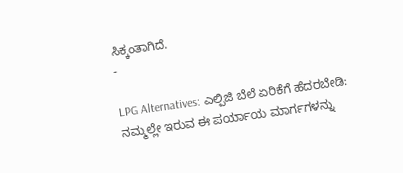ಸಿಕ್ಕಂತಾಗಿದೆ.
-

LPG Alternatives: ಎಲ್ಪಿಜಿ ಬೆಲೆ ಏರಿಕೆಗೆ ಹೆದರಬೇಡಿ: ನಮ್ಮಲ್ಲೇ ಇರುವ ಈ ಪರ್ಯಾಯ ಮಾರ್ಗಗಳನ್ನು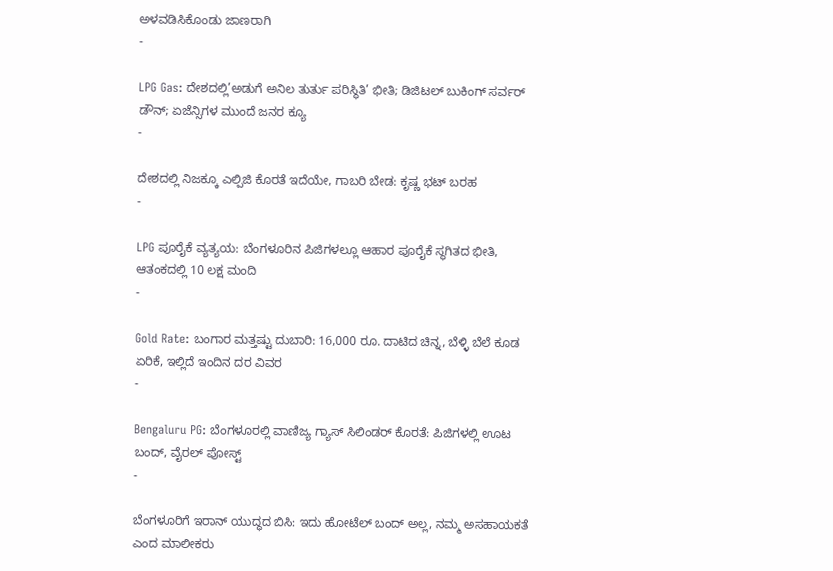ಅಳವಡಿಸಿಕೊಂಡು ಜಾಣರಾಗಿ
-

LPG Gas: ದೇಶದಲ್ಲಿ’ಅಡುಗೆ ಅನಿಲ ತುರ್ತು ಪರಿಸ್ಥಿತಿ’ ಭೀತಿ; ಡಿಜಿಟಲ್ ಬುಕಿಂಗ್ ಸರ್ವರ್ ಡೌನ್; ಏಜೆನ್ಸಿಗಳ ಮುಂದೆ ಜನರ ಕ್ಯೂ
-

ದೇಶದಲ್ಲಿ ನಿಜಕ್ಕೂ ಎಲ್ಪಿಜಿ ಕೊರತೆ ಇದೆಯೇ, ಗಾಬರಿ ಬೇಡ: ಕೃಷ್ಣ ಭಟ್ ಬರಹ
-

LPG ಪೂರೈಕೆ ವ್ಯತ್ಯಯ: ಬೆಂಗಳೂರಿನ ಪಿಜಿಗಳಲ್ಲೂ ಆಹಾರ ಪೂರೈಕೆ ಸ್ಥಗಿತದ ಭೀತಿ, ಆತಂಕದಲ್ಲಿ 10 ಲಕ್ಷ ಮಂದಿ
-

Gold Rate: ಬಂಗಾರ ಮತ್ತಷ್ಟು ದುಬಾರಿ: 16,000 ರೂ. ದಾಟಿದ ಚಿನ್ನ, ಬೆಳ್ಳಿ ಬೆಲೆ ಕೂಡ ಏರಿಕೆ, ಇಲ್ಲಿದೆ ಇಂದಿನ ದರ ವಿವರ
-

Bengaluru PG: ಬೆಂಗಳೂರಲ್ಲಿ ವಾಣಿಜ್ಯ ಗ್ಯಾಸ್ ಸಿಲಿಂಡರ್ ಕೊರತೆ: ಪಿಜಿಗಳಲ್ಲಿ ಊಟ ಬಂದ್, ವೈರಲ್ ಪೋಸ್ಟ್
-

ಬೆಂಗಳೂರಿಗೆ ಇರಾನ್ ಯುದ್ಧದ ಬಿಸಿ: ಇದು ಹೋಟೆಲ್ ಬಂದ್ ಅಲ್ಲ, ನಮ್ಮ ಅಸಹಾಯಕತೆ ಎಂದ ಮಾಲೀಕರು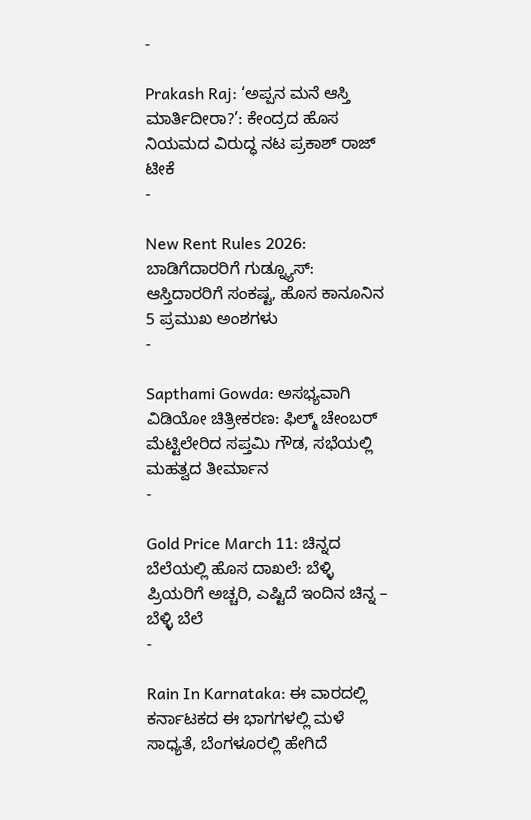-

Prakash Raj: ‘ಅಪ್ಪನ ಮನೆ ಆಸ್ತಿ ಮಾರ್ತಿದೀರಾ?’: ಕೇಂದ್ರದ ಹೊಸ ನಿಯಮದ ವಿರುದ್ಧ ನಟ ಪ್ರಕಾಶ್ ರಾಜ್ ಟೀಕೆ
-

New Rent Rules 2026: ಬಾಡಿಗೆದಾರರಿಗೆ ಗುಡ್ನ್ಯೂಸ್: ಆಸ್ತಿದಾರರಿಗೆ ಸಂಕಷ್ಟ, ಹೊಸ ಕಾನೂನಿನ 5 ಪ್ರಮುಖ ಅಂಶಗಳು
-

Sapthami Gowda: ಅಸಭ್ಯವಾಗಿ ವಿಡಿಯೋ ಚಿತ್ರೀಕರಣ: ಫಿಲ್ಮ್ ಚೇಂಬರ್ ಮೆಟ್ಟಿಲೇರಿದ ಸಪ್ತಮಿ ಗೌಡ, ಸಭೆಯಲ್ಲಿ ಮಹತ್ವದ ತೀರ್ಮಾನ
-

Gold Price March 11: ಚಿನ್ನದ ಬೆಲೆಯಲ್ಲಿ ಹೊಸ ದಾಖಲೆ: ಬೆಳ್ಳಿ ಪ್ರಿಯರಿಗೆ ಅಚ್ಚರಿ, ಎಷ್ಟಿದೆ ಇಂದಿನ ಚಿನ್ನ – ಬೆಳ್ಳಿ ಬೆಲೆ
-

Rain In Karnataka: ಈ ವಾರದಲ್ಲಿ ಕರ್ನಾಟಕದ ಈ ಭಾಗಗಳಲ್ಲಿ ಮಳೆ ಸಾಧ್ಯತೆ, ಬೆಂಗಳೂರಲ್ಲಿ ಹೇಗಿದೆ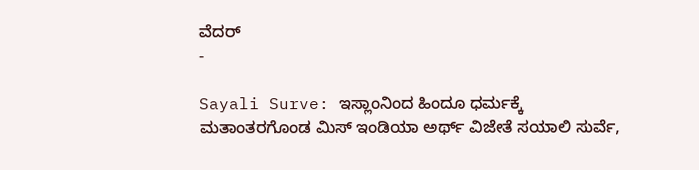ವೆದರ್
-

Sayali Surve: ಇಸ್ಲಾಂನಿಂದ ಹಿಂದೂ ಧರ್ಮಕ್ಕೆ ಮತಾಂತರಗೊಂಡ ಮಿಸ್ ಇಂಡಿಯಾ ಅರ್ಥ್ ವಿಜೇತೆ ಸಯಾಲಿ ಸುರ್ವೆ,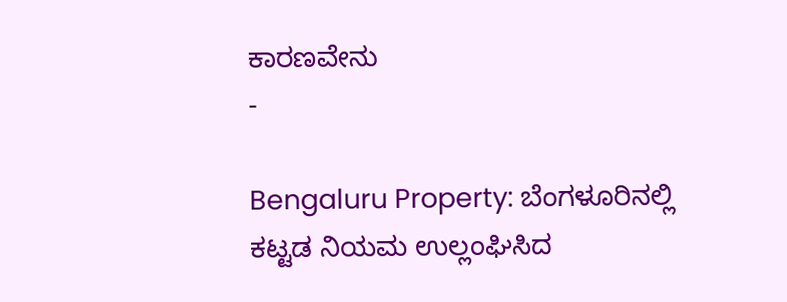ಕಾರಣವೇನು
-

Bengaluru Property: ಬೆಂಗಳೂರಿನಲ್ಲಿ ಕಟ್ಟಡ ನಿಯಮ ಉಲ್ಲಂಘಿಸಿದ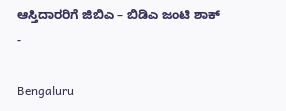ಆಸ್ತಿದಾರರಿಗೆ ಜಿಬಿಎ – ಬಿಡಿಎ ಜಂಟಿ ಶಾಕ್
-

Bengaluru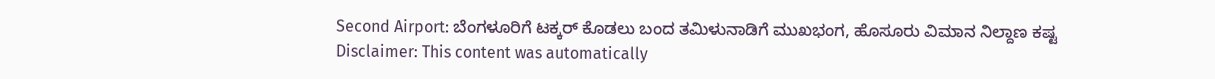Second Airport: ಬೆಂಗಳೂರಿಗೆ ಟಕ್ಕರ್ ಕೊಡಲು ಬಂದ ತಮಿಳುನಾಡಿಗೆ ಮುಖಭಂಗ, ಹೊಸೂರು ವಿಮಾನ ನಿಲ್ದಾಣ ಕಷ್ಟ
Disclaimer: This content was automatically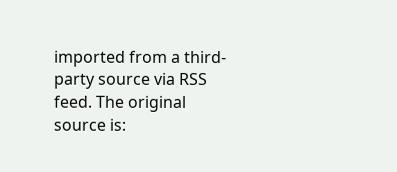imported from a third-party source via RSS feed. The original source is: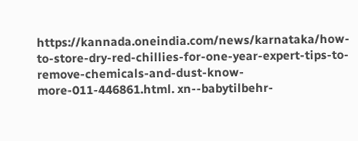https://kannada.oneindia.com/news/karnataka/how-to-store-dry-red-chillies-for-one-year-expert-tips-to-remove-chemicals-and-dust-know-more-011-446861.html. xn--babytilbehr-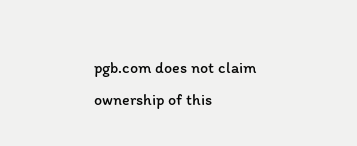pgb.com does not claim ownership of this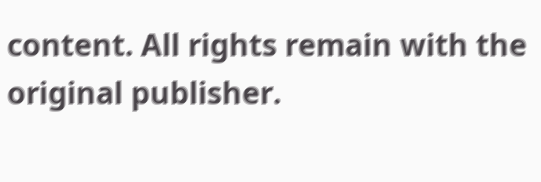content. All rights remain with the original publisher.